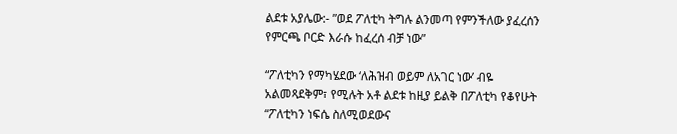ልደቱ አያሌው:- ”ወደ ፖለቲካ ትግሉ ልንመጣ የምንችለው ያፈረሰን የምርጫ ቦርድ እራሱ ከፈረሰ ብቻ ነው”

“ፖለቲካን የማካሄደው ‘ለሕዝብ ወይም ለአገር ነው’ ብዬ አልመጻደቅም፣ የሚሉት አቶ ልደቱ ከዚያ ይልቅ በፖለቲካ የቆየሁት “ፖለቲካን ነፍሴ ስለሚወደውና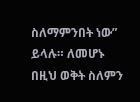ስለማምንበት ነው” ይላሉ። ለመሆኑ በዚህ ወቅት ስለምን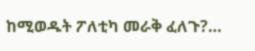ከሚወዱት ፖለቲካ መራቅ ፈለጉ?…